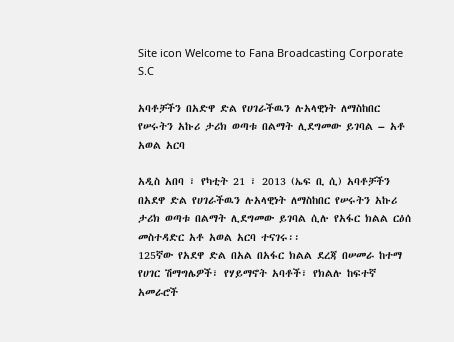Site icon Welcome to Fana Broadcasting Corporate S.C

አባቶቻችን በአድዋ ድል የሀገራችዉን ሉአላዊነት ለማስከበር የሠሩትን አኩሪ ታሪክ ወጣቱ በልማት ሊደግመው ይገባል – አቶ አወል አርባ

አዲስ አበባ ፣ የካቲት 21 ፣ 2013 (ኤፍ ቢ ሲ) አባቶቻችን በአደዋ ድል የሀገራችዉን ሉአላዊነት ለማስከበር የሠሩትን አኩሪ ታሪክ ወጣቱ በልማት ሊደግመው ይገባል ሲሉ የአፋር ክልል ርዕሰ መስተዳድር አቶ አወል አርባ ተናገሩ፡፡
125ኛው የአደዋ ድል በአል በአፋር ክልል ደረጃ በሠመራ ከተማ የሀገር ሽማግሌዎች፣ የሃይማኖት አባቶች፣ የክልሉ ከፍተኛ አመራሮች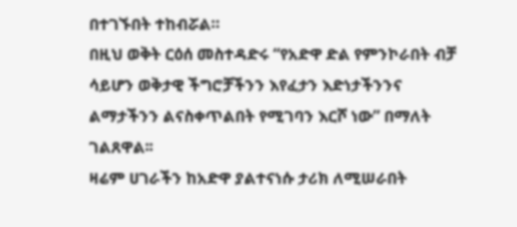በተገኙበት ተከብሯል።
በዚህ ወቅት ርዕሰ መስተዳድሩ “የአድዋ ድል የምንኮራበት ብቻ ሳይሆን ወቅታዊ ችግሮቻችንን እየፈታን እድነታችንንና ልማታችንን ልናስቀጥልበት የሚገባን እርሾ ነው” በማለት ገልጸዋል፡፡
ዛሬም ሀገራችን ከአድዋ ያልተናነሱ ታሪክ ለሚሠራበት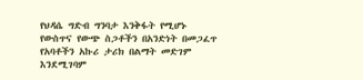የህዳሴ ግድብ ግንባታ እንቅፋት የሚሆኑ የውስጥና የውጭ ስጋቶችን በአንድነት በመጋፈጥ የአባቶችን አኩሪ ታሪክ በልማት መድገም እንደሚገባም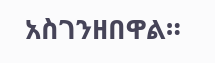አስገንዘበዋል።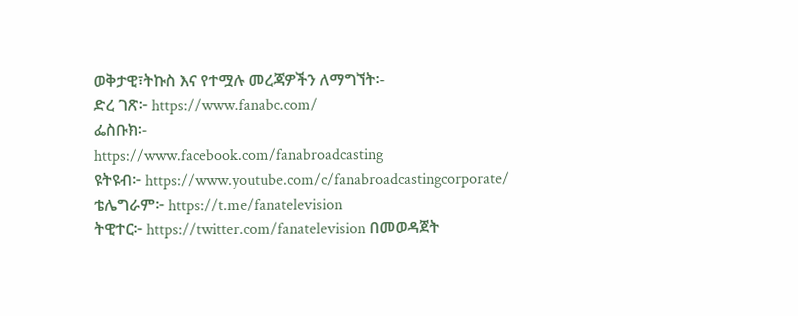ወቅታዊ፣ትኩስ እና የተሟሉ መረጃዎችን ለማግኘት፡-
ድረ ገጽ፦ https://www.fanabc.com/
ፌስቡክ፡-
https://www.facebook.com/fanabroadcasting
ዩትዩብ፦ https://www.youtube.com/c/fanabroadcastingcorporate/
ቴሌግራም፦ https://t.me/fanatelevision
ትዊተር፦ https://twitter.com/fanatelevision በመወዳጀት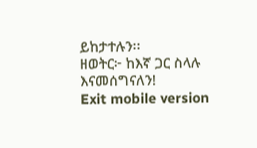ይከታተሉን፡፡
ዘወትር፦ ከእኛ ጋር ስላሉ እናመሰግናለን!
Exit mobile version